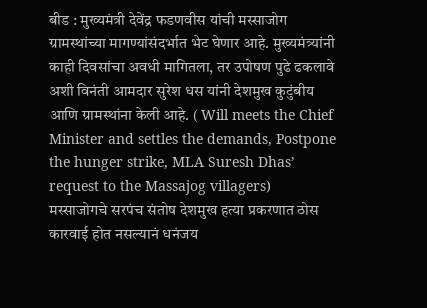बीड : मुख्यमंत्री देवेंद्र फडणवीस यांची मस्साजोग ग्रामस्थांच्या मागण्यांसंदर्भात भेट घेणार आहे. मुख्यमंत्र्यांनी काही दिवसांचा अवधी मागितला, तर उपोषण पुढे ढकलावे अशी विनंती आमदार सुरेश धस यांनी देशमुख कुटुंबीय आणि ग्रामस्थांना केली आहे. ( Will meets the Chief Minister and settles the demands, Postpone the hunger strike, MLA Suresh Dhas’ request to the Massajog villagers)
मस्साजोगचे सरपंच संतोष देशमुख हत्या प्रकरणात ठोस कारवाई होत नसल्यानं धनंजय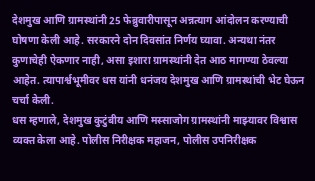देशमुख आणि ग्रामस्थांनी 25 फेब्रुवारीपासून अन्नत्याग आंदोलन करण्याची घोषणा केली आहे. सरकारने दोन दिवसांत निर्णय घ्यावा. अन्यथा नंतर कुणाचेही ऐकणार नाही, असा इशारा ग्रामस्थांनी देत आठ मागण्या ठेवल्या आहेत. त्यापार्श्वभूमीवर धस यांनी धनंजय देशमुख आणि ग्रामस्थांची भेट घेऊन चर्चा केली.
धस म्हणाले, देशमुख कुटुंबीय आणि मस्साजोग ग्रामस्थांनी माझ्यावर विश्वास व्यक्त केला आहे. पोलीस निरीक्षक महाजन, पोलीस उपनिरीक्षक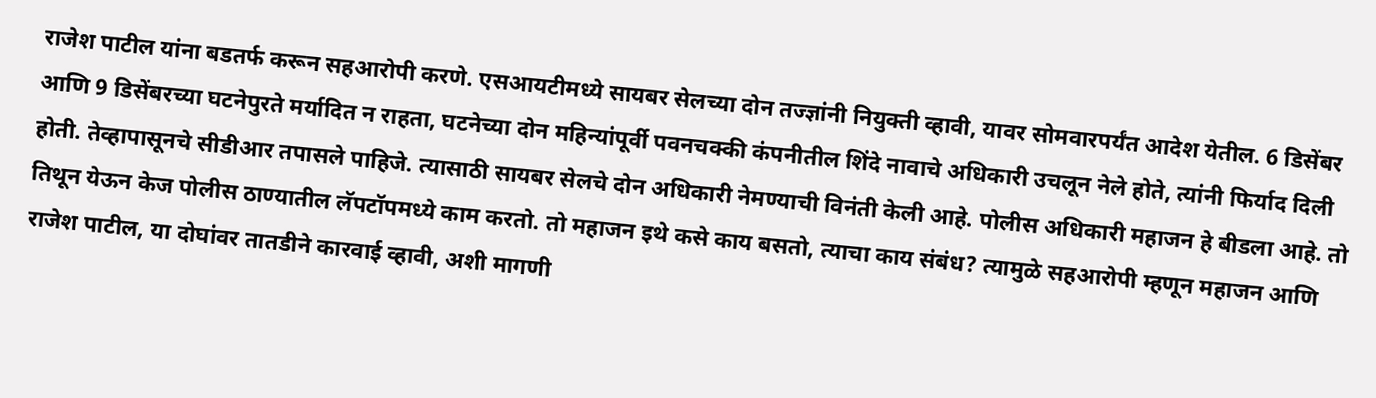राजेश पाटील यांना बडतर्फ करून सहआरोपी करणे. एसआयटीमध्ये सायबर सेलच्या दोन तज्ज्ञांनी नियुक्ती व्हावी, यावर सोमवारपर्यंत आदेश येतील. 6 डिसेंबर आणि 9 डिसेंबरच्या घटनेपुरते मर्यादित न राहता, घटनेच्या दोन महिन्यांपूर्वी पवनचक्की कंपनीतील शिंदे नावाचे अधिकारी उचलून नेले होते, त्यांनी फिर्याद दिली होती. तेव्हापासूनचे सीडीआर तपासले पाहिजे. त्यासाठी सायबर सेलचे दोन अधिकारी नेमण्याची विनंती केली आहे. पोलीस अधिकारी महाजन हे बीडला आहे. तो तिथून येऊन केज पोलीस ठाण्यातील लॅपटॉपमध्ये काम करतो. तो महाजन इथे कसे काय बसतो, त्याचा काय संबंध? त्यामुळे सहआरोपी म्हणून महाजन आणि राजेश पाटील, या दोघांवर तातडीने कारवाई व्हावी, अशी मागणी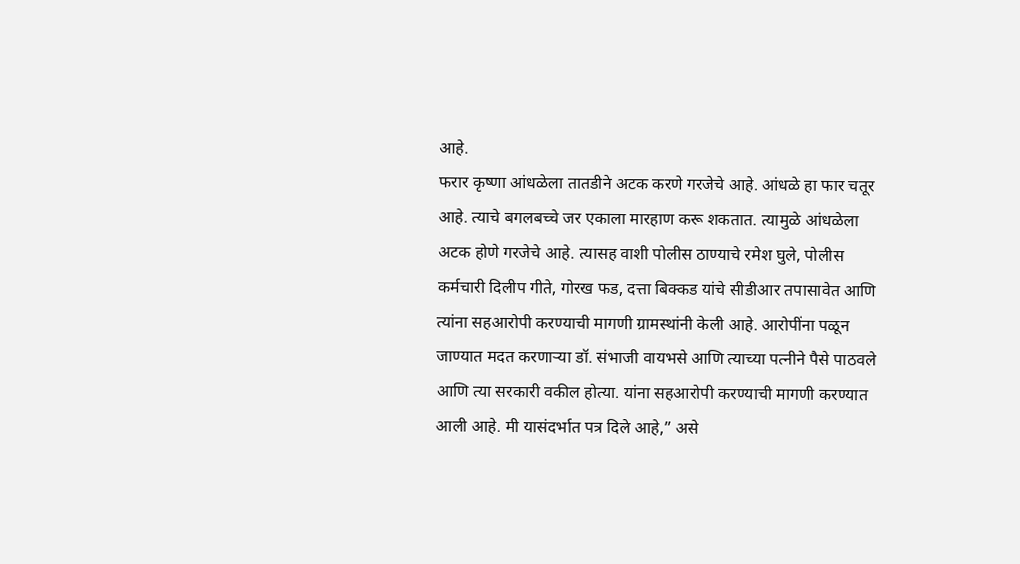आहे.
फरार कृष्णा आंधळेला तातडीने अटक करणे गरजेचे आहे. आंधळे हा फार चतूर आहे. त्याचे बगलबच्चे जर एकाला मारहाण करू शकतात. त्यामुळे आंधळेला अटक होणे गरजेचे आहे. त्यासह वाशी पोलीस ठाण्याचे रमेश घुले, पोलीस कर्मचारी दिलीप गीते, गोरख फड, दत्ता बिक्कड यांचे सीडीआर तपासावेत आणि त्यांना सहआरोपी करण्याची मागणी ग्रामस्थांनी केली आहे. आरोपींना पळून जाण्यात मदत करणाऱ्या डॉ. संभाजी वायभसे आणि त्याच्या पत्नीने पैसे पाठवले आणि त्या सरकारी वकील होत्या. यांना सहआरोपी करण्याची मागणी करण्यात आली आहे. मी यासंदर्भात पत्र दिले आहे,” असे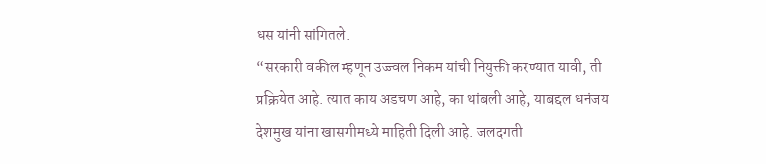धस यांनी सांगितले.
“सरकारी वकील म्हणून उज्ज्वल निकम यांची नियुक्ती करण्यात यावी, ती प्रक्रियेत आहे. त्यात काय अडचण आहे, का थांबली आहे, याबद्दल धनंजय देशमुख यांना खासगीमध्ये माहिती दिली आहे. जलदगती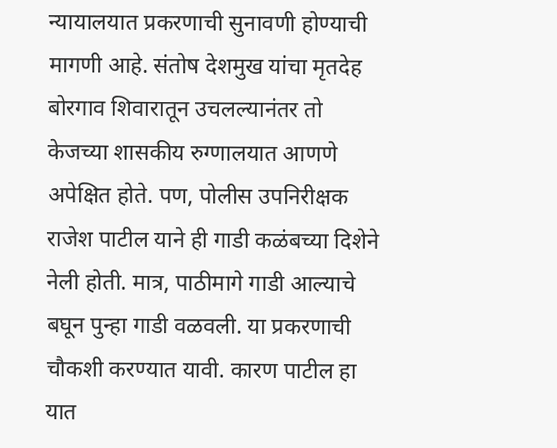न्यायालयात प्रकरणाची सुनावणी होण्याची मागणी आहे. संतोष देशमुख यांचा मृतदेह बोरगाव शिवारातून उचलल्यानंतर तो केजच्या शासकीय रुग्णालयात आणणे अपेक्षित होते. पण, पोलीस उपनिरीक्षक राजेश पाटील याने ही गाडी कळंबच्या दिशेने नेली होती. मात्र, पाठीमागे गाडी आल्याचे बघून पुन्हा गाडी वळवली. या प्रकरणाची चौकशी करण्यात यावी. कारण पाटील हा यात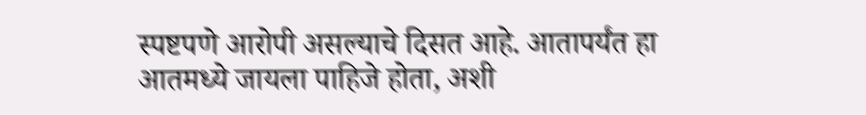स्पष्टपणे आरोपी असल्याचे दिसत आहे. आतापर्यंत हा आतमध्ये जायला पाहिजे होता, अशी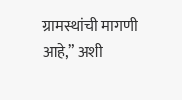ग्रामस्थांची मागणी आहे,” अशी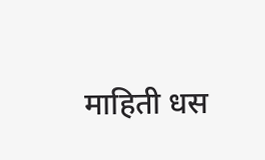माहिती धस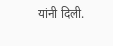यांनी दिली.